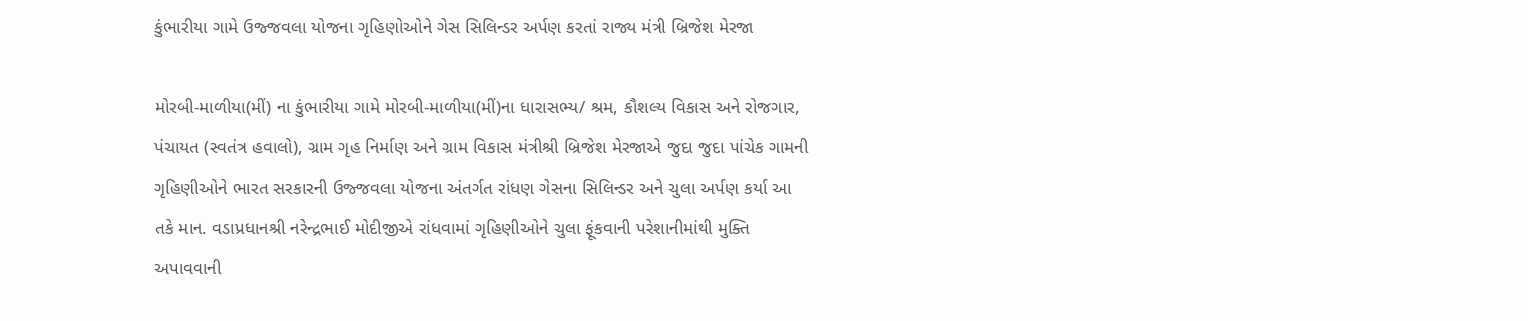કુંભારીયા ગામે ઉજ્જવલા યોજના ગૃહિણોઓને ગેસ સિલિન્ડર અર્પણ કરતાં રાજ્ય મંત્રી બ્રિજેશ મેરજા

મોરબી-માળીયા(મીં) ના કુંભારીયા ગામે મોરબી-માળીયા(મીં)ના ધારાસભ્ય/ શ્રમ, કૌશલ્ય વિકાસ અને રોજગાર, પંચાયત (સ્વતંત્ર હવાલો), ગ્રામ ગૃહ નિર્માણ અને ગ્રામ વિકાસ મંત્રીશ્રી બ્રિજેશ મેરજાએ જુદા જુદા પાંચેક ગામની ગૃહિણીઓને ભારત સરકારની ઉજ્જવલા યોજના અંતર્ગત રાંધણ ગેસના સિલિન્ડર અને ચુલા અર્પણ કર્યા આ તકે માન. વડાપ્રધાનશ્રી નરેન્દ્રભાઈ મોદીજીએ રાંધવામાં ગૃહિણીઓને ચુલા ફૂંકવાની પરેશાનીમાંથી મુક્તિ અપાવવાની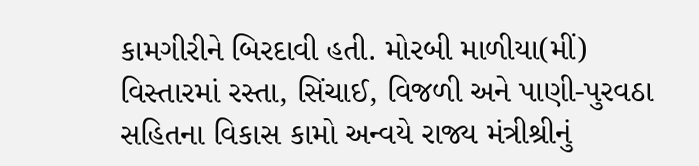કામગીરીને બિરદાવી હતી. મોરબી માળીયા(મીં) વિસ્તારમાં રસ્તા, સિંચાઈ, વિજળી અને પાણી-પુરવઠા સહિતના વિકાસ કામો અન્વયે રાજ્ય મંત્રીશ્રીનું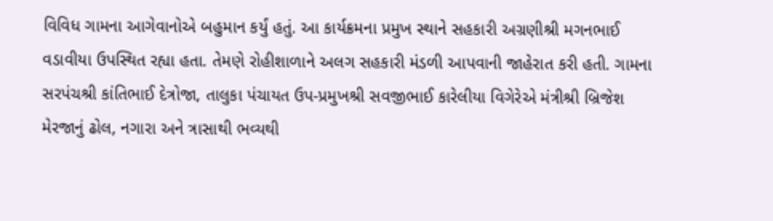વિવિધ ગામના આગેવાનોએ બહુમાન કર્યું હતું. આ કાર્યક્રમના પ્રમુખ સ્થાને સહકારી અગ્રણીશ્રી મગનભાઈ વડાવીયા ઉપસ્થિત રહ્યા હતા. તેમણે રોહીશાળાને અલગ સહકારી મંડળી આપવાની જાહેરાત કરી હતી. ગામના સરપંચશ્રી કાંતિભાઈ દેત્રોજા, તાલુકા પંચાયત ઉપ-પ્રમુખશ્રી સવજીભાઈ કારેલીયા વિગેરેએ મંત્રીશ્રી બ્રિજેશ મેરજાનું ઢોલ, નગારા અને ત્રાસાથી ભવ્યથી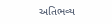અતિભવ્ય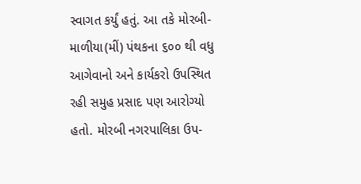સ્વાગત કર્યું હતું. આ તકે મોરબી-માળીયા(મીં) પંથકના ૬૦૦ થી વધુ આગેવાનો અને કાર્યકરો ઉપસ્થિત રહી સમુહ પ્રસાદ પણ આરોગ્યો હતો. મોરબી નગરપાલિકા ઉપ-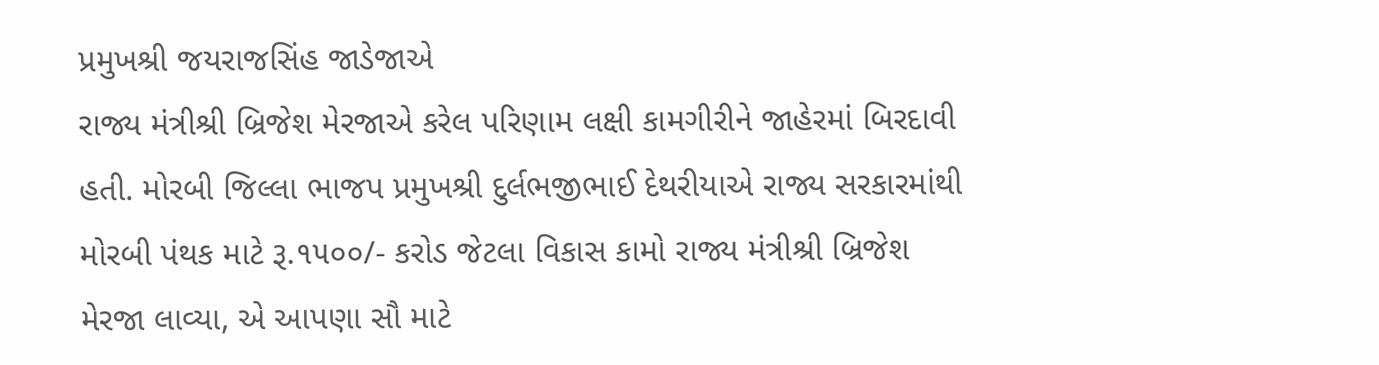પ્રમુખશ્રી જયરાજસિંહ જાડેજાએ
રાજ્ય મંત્રીશ્રી બ્રિજેશ મેરજાએ કરેલ પરિણામ લક્ષી કામગીરીને જાહેરમાં બિરદાવી હતી. મોરબી જિલ્લા ભાજપ પ્રમુખશ્રી દુર્લભજીભાઈ દેથરીયાએ રાજ્ય સરકારમાંથી મોરબી પંથક માટે રૂ.૧૫૦૦/- કરોડ જેટલા વિકાસ કામો રાજ્ય મંત્રીશ્રી બ્રિજેશ મેરજા લાવ્યા, એ આપણા સૌ માટે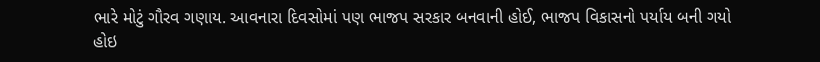ભારે મોટું ગૌરવ ગણાય. આવનારા દિવસોમાં પણ ભાજપ સરકાર બનવાની હોઈ, ભાજપ વિકાસનો પર્યાય બની ગયો હોઇ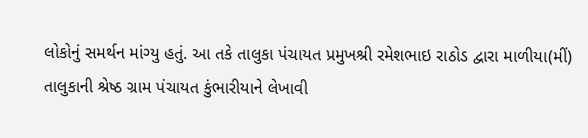લોકોનું સમર્થન માંગ્યુ હતું. આ તકે તાલુકા પંચાયત પ્રમુખશ્રી રમેશભાઇ રાઠોડ દ્વારા માળીયા(મીં) તાલુકાની શ્રેષ્ઠ ગ્રામ પંચાયત કુંભારીયાને લેખાવી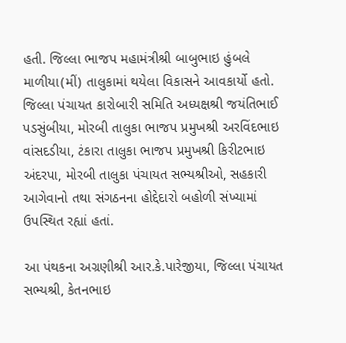હતી. જિલ્લા ભાજપ મહામંત્રીશ્રી બાબુભાઇ હુંબલે માળીયા(મીં) તાલુકામાં થયેલા વિકાસને આવકાર્યો હતો. જિલ્લા પંચાયત કારોબારી સમિતિ અધ્યક્ષશ્રી જયંતિભાઈ પડસુંબીયા, મોરબી તાલુકા ભાજપ પ્રમુખશ્રી અરવિંદભાઇ વાંસદડીયા, ટંકારા તાલુકા ભાજપ પ્રમુખશ્રી કિરીટભાઇ અંદરપા, મોરબી તાલુકા પંચાયત સભ્યશ્રીઓ, સહકારી આગેવાનો તથા સંગઠનના હોદ્દેદારો બહોળી સંખ્યામાં ઉપસ્થિત રહ્યાં હતાં.

આ પંથકના અગ્રણીશ્રી આર.કે.પારેજીયા, જિલ્લા પંચાયત સભ્યશ્રી, કેતનભાઇ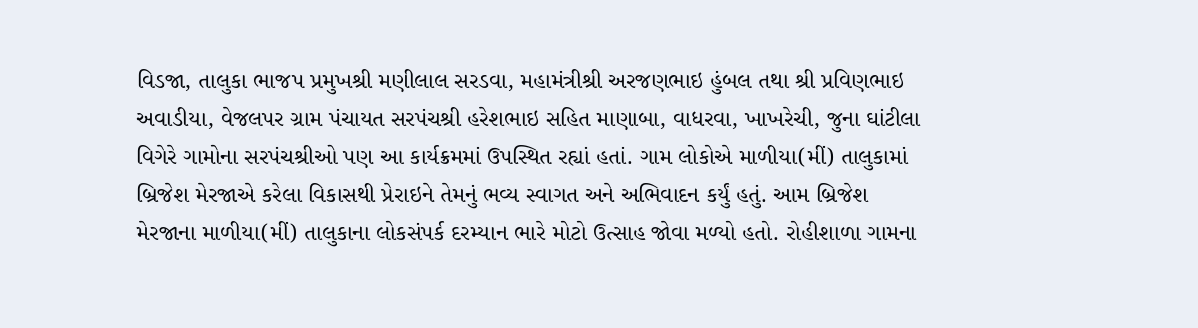વિડજા, તાલુકા ભાજપ પ્રમુખશ્રી મણીલાલ સરડવા, મહામંત્રીશ્રી અરજણભાઇ હુંબલ તથા શ્રી પ્રવિણભાઇ અવાડીયા, વેજલપર ગ્રામ પંચાયત સરપંચશ્રી હરેશભાઇ સહિત માણાબા, વાધરવા, ખાખરેચી, જુના ઘાંટીલા વિગેરે ગામોના સરપંચશ્રીઓ પણ આ કાર્યક્રમમાં ઉપસ્થિત રહ્યાં હતાં. ગામ લોકોએ માળીયા(મીં) તાલુકામાં બ્રિજેશ મેરજાએ કરેલા વિકાસથી પ્રેરાઇને તેમનું ભવ્ય સ્વાગત અને અભિવાદન કર્યું હતું. આમ બ્રિજેશ મેરજાના માળીયા(મીં) તાલુકાના લોકસંપર્ક દરમ્યાન ભારે મોટો ઉત્સાહ જોવા મળ્યો હતો. રોહીશાળા ગામના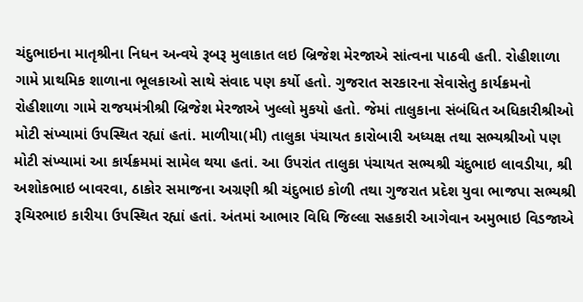ચંદુભાઇના માતૃશ્રીના નિધન અન્વયે રૂબરૂ મુલાકાત લઇ બ્રિજેશ મેરજાએ સાંત્વના પાઠવી હતી. રોહીશાળા ગામે પ્રાથમિક શાળાના ભૂલકાઓ સાથે સંવાદ પણ કર્યો હતો. ગુજરાત સરકારના સેવાસેતુ કાર્યક્રમનો રોહીશાળા ગામે રાજયમંત્રીશ્રી બ્રિજેશ મેરજાએ ખુલ્લો મુકયો હતો. જેમાં તાલુકાના સંબંધિત અધિકારીશ્રીઓ મોટી સંખ્યામાં ઉપસ્થિત રહ્યાં હતાં. માળીયા(મી) તાલુકા પંચાયત કારોબારી અધ્યક્ષ તથા સભ્યશ્રીઓ પણ મોટી સંખ્યામાં આ કાર્યક્રમમાં સામેલ થયા હતાં. આ ઉપરાંત તાલુકા પંચાયત સભ્યશ્રી ચંદુભાઇ લાવડીયા, શ્રી અશોકભાઇ બાવરવા, ઠાકોર સમાજના અગ્રણી શ્રી ચંદુભાઇ કોળી તથા ગુજરાત પ્રદેશ યુવા ભાજપા સભ્યશ્રી રૂચિરભાઇ કારીયા ઉપસ્થિત રહ્યાં હતાં. અંતમાં આભાર વિધિ જિલ્લા સહકારી આગેવાન અમુભાઇ વિડજાએ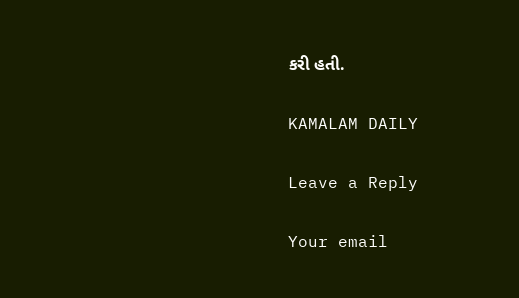કરી હતી.

KAMALAM DAILY

Leave a Reply

Your email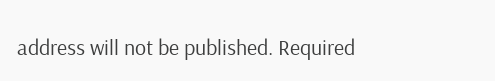address will not be published. Required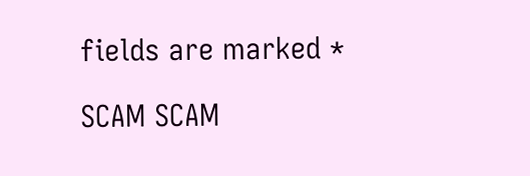fields are marked *

SCAM SCAM